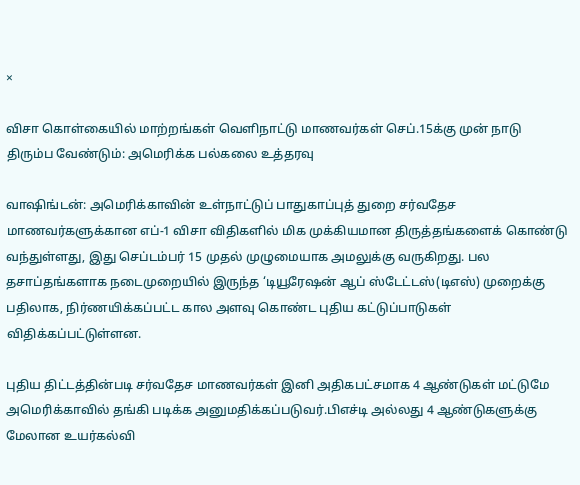×

விசா கொள்கையில் மாற்றங்கள் வெளிநாட்டு மாணவர்கள் செப்.15க்கு முன் நாடு திரும்ப வேண்டும்: அமெரிக்க பல்கலை உத்தரவு

வாஷிங்டன்: அமெரிக்காவின் உள்நாட்டுப் பாதுகாப்புத் துறை சர்வதேச மாணவர்களுக்கான எப்-1 விசா விதிகளில் மிக முக்கியமான திருத்தங்களைக் கொண்டு வந்துள்ளது, இது செப்டம்பர் 15 முதல் முழுமையாக அமலுக்கு வருகிறது. பல தசாப்தங்களாக நடைமுறையில் இருந்த ‘டியூரேஷன் ஆப் ஸ்டேட்டஸ்(டிஎஸ்) முறைக்கு பதிலாக, நிர்ணயிக்கப்பட்ட கால அளவு கொண்ட புதிய கட்டுப்பாடுகள் விதிக்கப்பட்டுள்ளன.

புதிய திட்டத்தின்படி சர்வதேச மாணவர்கள் இனி அதிகபட்சமாக 4 ஆண்டுகள் மட்டுமே அமெரிக்காவில் தங்கி படிக்க அனுமதிக்கப்படுவர்.பிஎச்டி அல்லது 4 ஆண்டுகளுக்கு மேலான உயர்கல்வி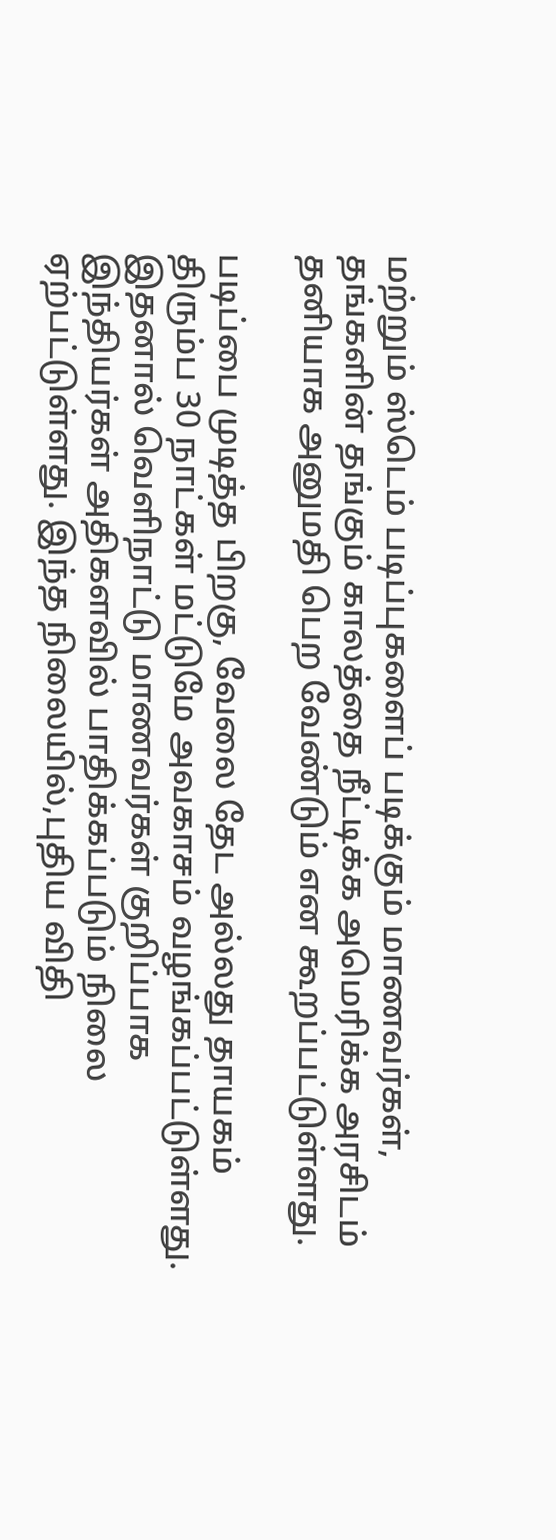மற்றும் ஸ்டெம் படிப்புகளைப் படிக்கும் மாணவர்கள், தங்களின் தங்கும் காலத்தை நீட்டிக்க அமெரிக்க அரசிடம் தனியாக அனுமதி பெற வேண்டும் என கூறப்பட்டுள்ளது.

படிப்பை முடித்த பிறகு, வேலை தேட அல்லது தாயகம் திரும்ப 30 நாட்கள் மட்டுமே அவகாசம் வழங்கப்பட்டுள்ளது. இதனால் வெளிநாட்டு மாணவர்கள் குறிப்பாக இந்தியர்கள் அதிகளவில் பாதிக்கப்படும் நிலை ஏற்பட்டுள்ளது. இந்த நிலையில்,புதிய விதி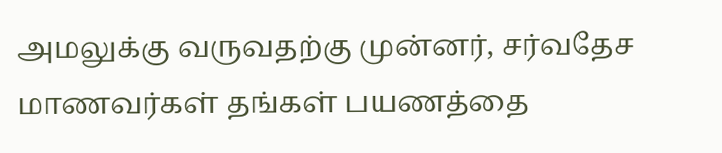அமலுக்கு வருவதற்கு முன்னர், சர்வதேச மாணவர்கள் தங்கள் பயணத்தை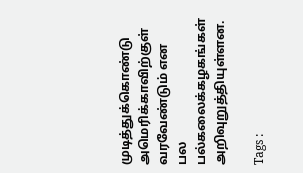முடித்துக்கொண்டு அமெரிக்காவிற்குள் வரவேண்டும் என பல பல்கலைக்கழகங்கள் அறிவுறுத்தியுள்ளன.

Tags :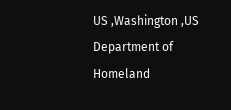US ,Washington ,US Department of Homeland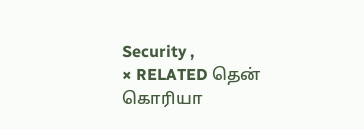Security ,
× RELATED தென் கொரியா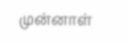முன்னாள்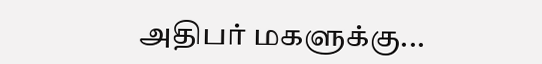அதிபர் மகளுக்கு...